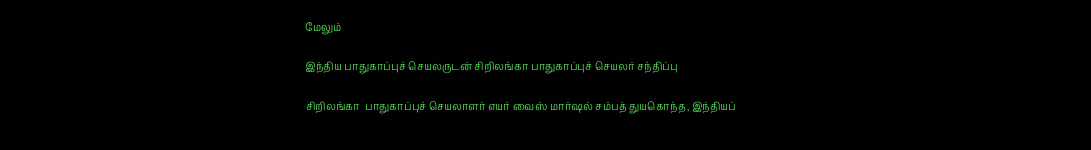மேலும்

இந்திய பாதுகாப்புச் செயலருடன் சிறிலங்கா பாதுகாப்புச் செயலர் சந்திப்பு

சிறிலங்கா  பாதுகாப்புச் செயலாளர் எயர் வைஸ் மார்ஷல் சம்பத் துயகொந்த, இந்தியப்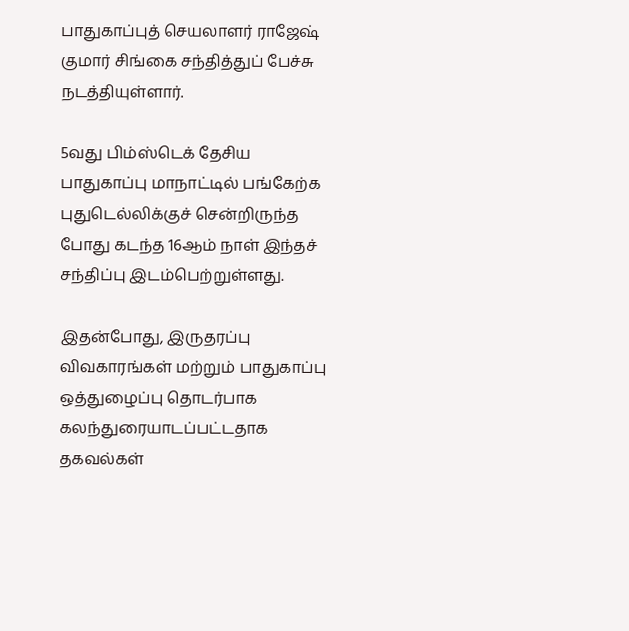பாதுகாப்புத் செயலாளர் ராஜேஷ் குமார் சிங்கை சந்தித்துப் பேச்சு நடத்தியுள்ளார்.

5வது பிம்ஸ்டெக் தேசிய பாதுகாப்பு மாநாட்டில் பங்கேற்க புதுடெல்லிக்குச் சென்றிருந்த போது கடந்த 16ஆம் நாள் இந்தச் சந்திப்பு இடம்பெற்றுள்ளது.

இதன்போது, இருதரப்பு விவகாரங்கள் மற்றும் பாதுகாப்பு ஒத்துழைப்பு தொடர்பாக கலந்துரையாடப்பட்டதாக தகவல்கள்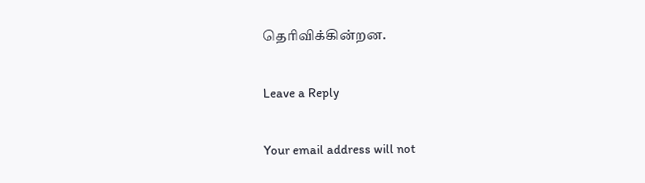தெரிவிக்கின்றன.

Leave a Reply

Your email address will not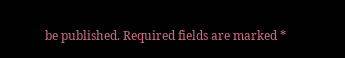be published. Required fields are marked *